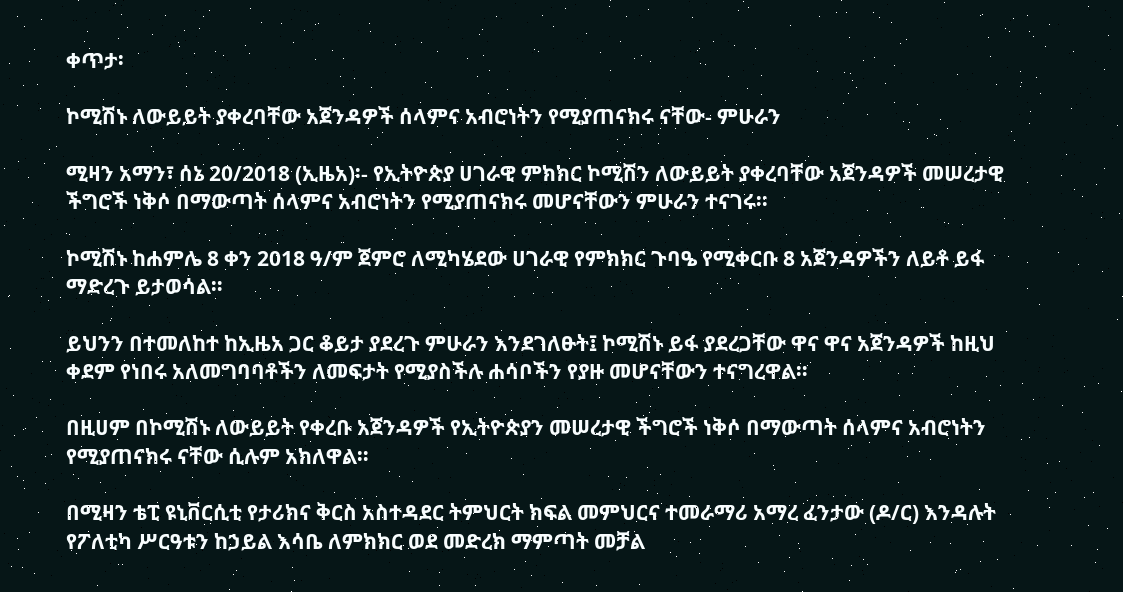ቀጥታ፡

ኮሚሽኑ ለውይይት ያቀረባቸው አጀንዳዎች ሰላምና አብሮነትን የሚያጠናክሩ ናቸው- ምሁራን

ሚዛን አማን፣ ሰኔ 20/2018 (ኢዜአ)፡- የኢትዮጵያ ሀገራዊ ምክክር ኮሚሽን ለውይይት ያቀረባቸው አጀንዳዎች መሠረታዊ ችግሮች ነቅሶ በማውጣት ሰላምና አብሮነትን የሚያጠናክሩ መሆናቸውን ምሁራን ተናገሩ፡፡

ኮሚሽኑ ከሐምሌ 8 ቀን 2018 ዓ/ም ጀምሮ ለሚካሄደው ሀገራዊ የምክክር ጉባዔ የሚቀርቡ 8 አጀንዳዎችን ለይቶ ይፋ ማድረጉ ይታወሳል።

ይህንን በተመለከተ ከኢዜአ ጋር ቆይታ ያደረጉ ምሁራን እንደገለፁት፤ ኮሚሽኑ ይፋ ያደረጋቸው ዋና ዋና አጀንዳዎች ከዚህ ቀደም የነበሩ አለመግባባቶችን ለመፍታት የሚያስችሉ ሐሳቦችን የያዙ መሆናቸውን ተናግረዋል።

በዚሀም በኮሚሽኑ ለውይይት የቀረቡ አጀንዳዎች የኢትዮጵያን መሠረታዊ ችግሮች ነቅሶ በማውጣት ሰላምና አብሮነትን የሚያጠናክሩ ናቸው ሲሉም አክለዋል።

በሚዛን ቴፒ ዩኒቨርሲቲ የታሪክና ቅርስ አስተዳደር ትምህርት ክፍል መምህርና ተመራማሪ አማረ ፈንታው (ዶ/ር) እንዳሉት የፖለቲካ ሥርዓቱን ከኃይል እሳቤ ለምክክር ወደ መድረክ ማምጣት መቻል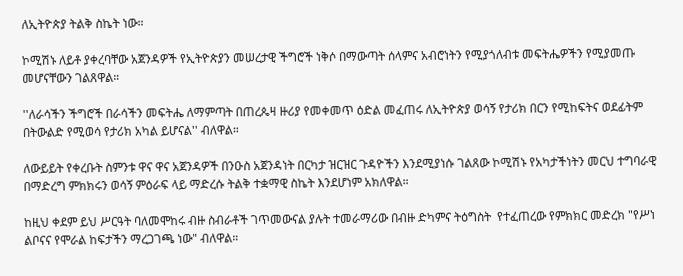ለኢትዮጵያ ትልቅ ስኬት ነው።

ኮሚሽኑ ለይቶ ያቀረባቸው አጀንዳዎች የኢትዮጵያን መሠረታዊ ችግሮች ነቅሶ በማውጣት ሰላምና አብሮነትን የሚያጎለብቱ መፍትሔዎችን የሚያመጡ መሆናቸውን ገልጸዋል።

''ለራሳችን ችግሮች በራሳችን መፍትሔ ለማምጣት በጠረጴዛ ዙሪያ የመቀመጥ ዕድል መፈጠሩ ለኢትዮጵያ ወሳኝ የታሪክ በርን የሚከፍትና ወደፊትም በትውልድ የሚወሳ የታሪክ አካል ይሆናል'' ብለዋል።

ለውይይት የቀረቡት ስምንቱ ዋና ዋና አጀንዳዎች በንዑስ አጀንዳነት በርካታ ዝርዝር ጉዳዮችን እንደሚያነሱ ገልጸው ኮሚሽኑ የአካታችነትን መርህ ተግባራዊ በማድረግ ምክክሩን ወሳኝ ምዕራፍ ላይ ማድረሱ ትልቅ ተቋማዊ ስኬት እንደሆነም አክለዋል።

ከዚህ ቀደም ይህ ሥርዓት ባለመሞከሩ ብዙ ስብራቶች ገጥመውናል ያሉት ተመራማሪው በብዙ ድካምና ትዕግስት  የተፈጠረው የምክክር መድረክ "የሥነ ልቦናና የሞራል ከፍታችን ማረጋገጫ ነው" ብለዋል።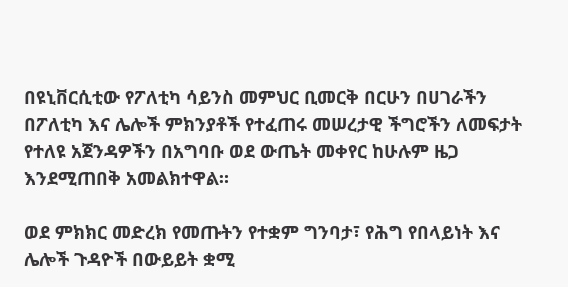በዩኒቨርሲቲው የፖለቲካ ሳይንስ መምህር ቢመርቅ በርሁን በሀገራችን በፖለቲካ እና ሌሎች ምክንያቶች የተፈጠሩ መሠረታዊ ችግሮችን ለመፍታት የተለዩ አጀንዳዎችን በአግባቡ ወደ ውጤት መቀየር ከሁሉም ዜጋ እንደሚጠበቅ አመልክተዋል።

ወደ ምክክር መድረክ የመጡትን የተቋም ግንባታ፣ የሕግ የበላይነት እና ሌሎች ጉዳዮች በውይይት ቋሚ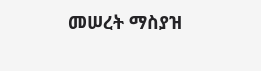መሠረት ማስያዝ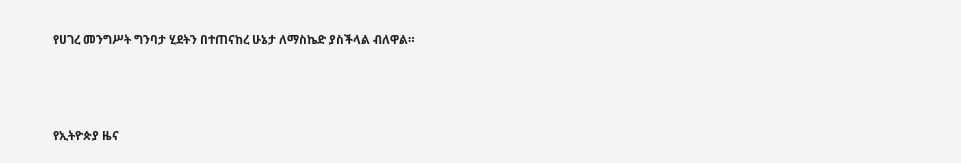የሀገረ መንግሥት ግንባታ ሂደትን በተጠናከረ ሁኔታ ለማስኬድ ያስችላል ብለዋል።



የኢትዮጵያ ዜና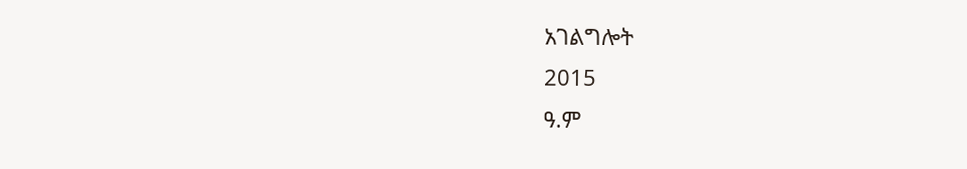አገልግሎት
2015
ዓ.ም